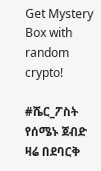Get Mystery Box with random crypto!

#ሼር_ፖስት የሰሜኑ ጀብድ ዛሬ በደባርቅ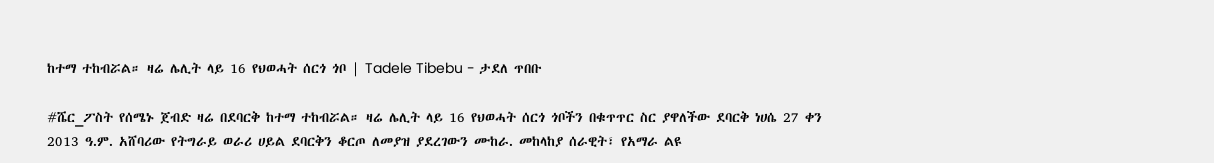ከተማ ተከብሯል። ዛሬ ሌሊት ላይ 16 የህወሓት ሰርጎ ጎቦ | Tadele Tibebu - ታደለ ጥበቡ

#ሼር_ፖስት የሰሜኑ ጀብድ ዛሬ በደባርቅ ከተማ ተከብሯል። ዛሬ ሌሊት ላይ 16 የህወሓት ሰርጎ ጎቦችን በቁጥጥር ስር ያዋለችው ደባርቅ ነሀሴ 27 ቀን 2013 ዓ.ም. አሸባሪው የትግራይ ወራሪ ሀይል ደባርቅን ቆርጦ ለመያዝ ያደረገውን ሙከራ. መከላከያ ሰራዊት፣ የአማራ ልዩ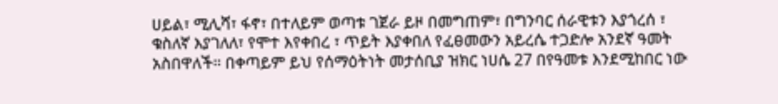ሀይል፣ ሚሊሻ፣ ፋኖ፣ በተለይም ወጣቱ ገጀራ ይዞ በመግጠም፣ በግንባር ሰራዊቱን እያጎረሰ ፣ ቁስለኛ እያገለለ፣ የሞተ እየቀበረ ፣ ጥይት እያቀበለ የፈፀመውን አይረሴ ተጋድሎ አንደኛ ዓመት አስበዋለች። በቀጣይም ይህ የሰማዕትነት መታሰቢያ ዝክር ነሀሴ 27 በየዓመቱ እንደሚከበር ነው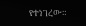የተነገረው።